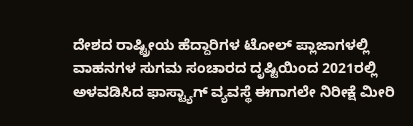ದೇಶದ ರಾಷ್ಟ್ರೀಯ ಹೆದ್ದಾರಿಗಳ ಟೋಲ್ ಪ್ಲಾಜಾಗಳಲ್ಲಿ ವಾಹನಗಳ ಸುಗಮ ಸಂಚಾರದ ದೃಷ್ಟಿಯಿಂದ 2021ರಲ್ಲಿ ಅಳವಡಿಸಿದ ಫಾಸ್ಟ್ಯಾಗ್ ವ್ಯವಸ್ಥೆ ಈಗಾಗಲೇ ನಿರೀಕ್ಷೆ ಮೀರಿ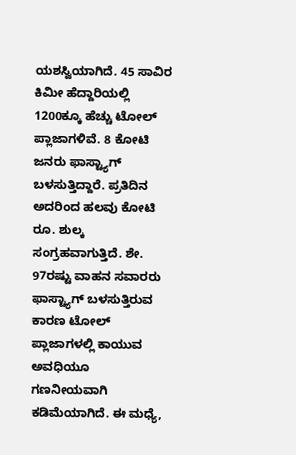ಯಶಸ್ವಿಯಾಗಿದೆ. 45 ಸಾವಿರ ಕಿಮೀ ಹೆದ್ದಾರಿಯಲ್ಲಿ 1200ಕ್ಕೂ ಹೆಚ್ಚು ಟೋಲ್ ಪ್ಲಾಜಾಗಳಿವೆ. 8 ಕೋಟಿ ಜನರು ಫಾಸ್ಟ್ಯಾಗ್ ಬಳಸುತ್ತಿದ್ದಾರೆ. ಪ್ರತಿದಿನ ಅದರಿಂದ ಹಲವು ಕೋಟಿ ರೂ. ಶುಲ್ಕ ಸಂಗ್ರಹವಾಗುತ್ತಿದೆ. ಶೇ. 97ರಷ್ಟು ವಾಹನ ಸವಾರರು ಫಾಸ್ಟ್ಯಾಗ್ ಬಳಸುತ್ತಿರುವ ಕಾರಣ ಟೋಲ್ ಪ್ಲಾಜಾಗಳಲ್ಲಿ ಕಾಯುವ ಅವಧಿಯೂ ಗಣನೀಯವಾಗಿ ಕಡಿಮೆಯಾಗಿದೆ. ಈ ಮಧ್ಯೆ,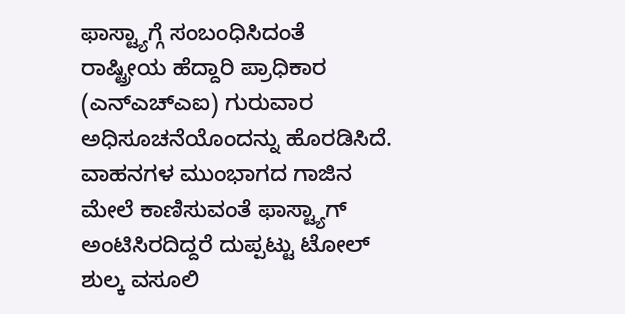ಫಾಸ್ಟ್ಯಾಗ್ಗೆ ಸಂಬಂಧಿಸಿದಂತೆ ರಾಷ್ಟ್ರೀಯ ಹೆದ್ದಾರಿ ಪ್ರಾಧಿಕಾರ (ಎನ್ಎಚ್ಎಐ) ಗುರುವಾರ ಅಧಿಸೂಚನೆಯೊಂದನ್ನು ಹೊರಡಿಸಿದೆ. ವಾಹನಗಳ ಮುಂಭಾಗದ ಗಾಜಿನ ಮೇಲೆ ಕಾಣಿಸುವಂತೆ ಫಾಸ್ಟ್ಯಾಗ್ ಅಂಟಿಸಿರದಿದ್ದರೆ ದುಪ್ಪಟ್ಟು ಟೋಲ್ ಶುಲ್ಕ ವಸೂಲಿ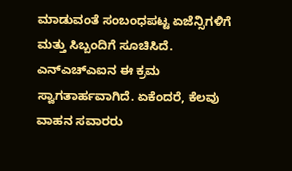ಮಾಡುವಂತೆ ಸಂಬಂಧಪಟ್ಟ ಏಜೆನ್ಸಿಗಳಿಗೆ ಮತ್ತು ಸಿಬ್ಬಂದಿಗೆ ಸೂಚಿಸಿದೆ. ಎನ್ಎಚ್ಎಐನ ಈ ಕ್ರಮ ಸ್ವಾಗತಾರ್ಹವಾಗಿದೆ. ಏಕೆಂದರೆ, ಕೆಲವು ವಾಹನ ಸವಾರರು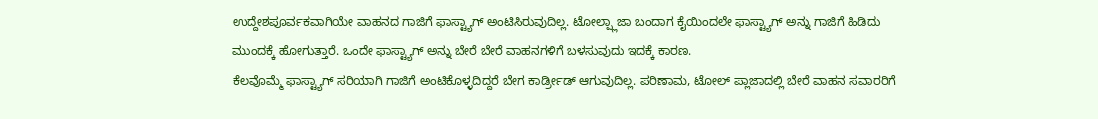ಉದ್ದೇಶಪೂರ್ವಕವಾಗಿಯೇ ವಾಹನದ ಗಾಜಿಗೆ ಫಾಸ್ಟ್ಯಾಗ್ ಅಂಟಿಸಿರುವುದಿಲ್ಲ. ಟೋಲ್ಪ್ಲಾಜಾ ಬಂದಾಗ ಕೈಯಿಂದಲೇ ಫಾಸ್ಟ್ಯಾಗ್ ಅನ್ನು ಗಾಜಿಗೆ ಹಿಡಿದು ಮುಂದಕ್ಕೆ ಹೋಗುತ್ತಾರೆ. ಒಂದೇ ಫಾಸ್ಟ್ಯಾಗ್ ಅನ್ನು ಬೇರೆ ಬೇರೆ ವಾಹನಗಳಿಗೆ ಬಳಸುವುದು ಇದಕ್ಕೆ ಕಾರಣ.
ಕೆಲವೊಮ್ಮೆ ಫಾಸ್ಟ್ಯಾಗ್ ಸರಿಯಾಗಿ ಗಾಜಿಗೆ ಅಂಟಿಕೊಳ್ಳದಿದ್ದರೆ ಬೇಗ ಕಾರ್ಡ್ರೀಡ್ ಆಗುವುದಿಲ್ಲ. ಪರಿಣಾಮ, ಟೋಲ್ ಪ್ಲಾಜಾದಲ್ಲಿ ಬೇರೆ ವಾಹನ ಸವಾರರಿಗೆ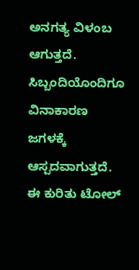ಅನಗತ್ಯ ವಿಳಂಬ ಆಗುತ್ತದೆ. ಸಿಬ್ಬಂದಿಯೊಂದಿಗೂ ವಿನಾಕಾರಣ ಜಗಳಕ್ಕೆ ಆಸ್ಪದವಾಗುತ್ತದೆ. ಈ ಕುರಿತು ಟೋಲ್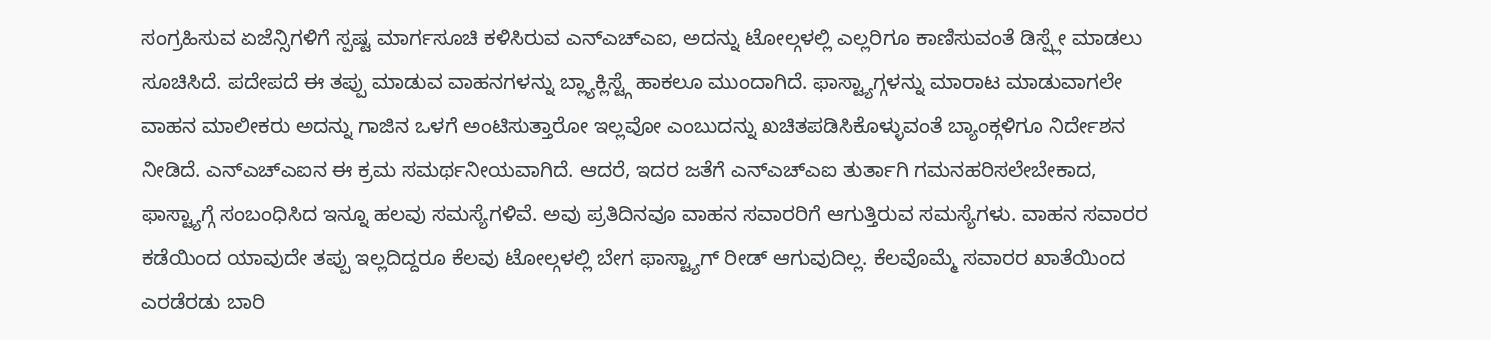ಸಂಗ್ರಹಿಸುವ ಏಜೆನ್ಸಿಗಳಿಗೆ ಸ್ಪಷ್ಟ ಮಾರ್ಗಸೂಚಿ ಕಳಿಸಿರುವ ಎನ್ಎಚ್ಎಐ, ಅದನ್ನು ಟೋಲ್ಗಳಲ್ಲಿ ಎಲ್ಲರಿಗೂ ಕಾಣಿಸುವಂತೆ ಡಿಸ್ಪ್ಲೇ ಮಾಡಲು ಸೂಚಿಸಿದೆ. ಪದೇಪದೆ ಈ ತಪ್ಪು ಮಾಡುವ ವಾಹನಗಳನ್ನು ಬ್ಲ್ಯಾಕ್ಲಿಸ್ಟ್ಗೆ ಹಾಕಲೂ ಮುಂದಾಗಿದೆ. ಫಾಸ್ಟ್ಯಾಗ್ಗಳನ್ನು ಮಾರಾಟ ಮಾಡುವಾಗಲೇ ವಾಹನ ಮಾಲೀಕರು ಅದನ್ನು ಗಾಜಿನ ಒಳಗೆ ಅಂಟಿಸುತ್ತಾರೋ ಇಲ್ಲವೋ ಎಂಬುದನ್ನು ಖಚಿತಪಡಿಸಿಕೊಳ್ಳುವಂತೆ ಬ್ಯಾಂಕ್ಗಳಿಗೂ ನಿರ್ದೇಶನ ನೀಡಿದೆ. ಎನ್ಎಚ್ಎಐನ ಈ ಕ್ರಮ ಸಮರ್ಥನೀಯವಾಗಿದೆ. ಆದರೆ, ಇದರ ಜತೆಗೆ ಎನ್ಎಚ್ಎಐ ತುರ್ತಾಗಿ ಗಮನಹರಿಸಲೇಬೇಕಾದ, ಫಾಸ್ಟ್ಯಾಗ್ಗೆ ಸಂಬಂಧಿಸಿದ ಇನ್ನೂ ಹಲವು ಸಮಸ್ಯೆಗಳಿವೆ. ಅವು ಪ್ರತಿದಿನವೂ ವಾಹನ ಸವಾರರಿಗೆ ಆಗುತ್ತಿರುವ ಸಮಸ್ಯೆಗಳು. ವಾಹನ ಸವಾರರ ಕಡೆಯಿಂದ ಯಾವುದೇ ತಪ್ಪು ಇಲ್ಲದಿದ್ದರೂ ಕೆಲವು ಟೋಲ್ಗಳಲ್ಲಿ ಬೇಗ ಫಾಸ್ಟ್ಯಾಗ್ ರೀಡ್ ಆಗುವುದಿಲ್ಲ. ಕೆಲವೊಮ್ಮೆ ಸವಾರರ ಖಾತೆಯಿಂದ ಎರಡೆರಡು ಬಾರಿ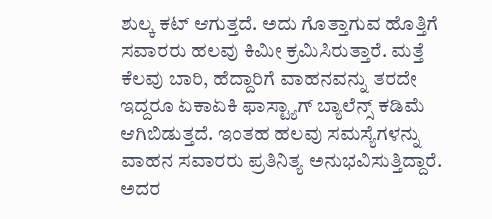ಶುಲ್ಕ ಕಟ್ ಆಗುತ್ತದೆ. ಅದು ಗೊತ್ತಾಗುವ ಹೊತ್ತಿಗೆ ಸವಾರರು ಹಲವು ಕಿಮೀ ಕ್ರಮಿಸಿರುತ್ತಾರೆ. ಮತ್ತೆ ಕೆಲವು ಬಾರಿ, ಹೆದ್ದಾರಿಗೆ ವಾಹನವನ್ನು ತರದೇ ಇದ್ದರೂ ಏಕಾಏಕಿ ಫಾಸ್ಟ್ಯಾಗ್ ಬ್ಯಾಲೆನ್ಸ್ ಕಡಿಮೆ ಆಗಿಬಿಡುತ್ತದೆ. ಇಂತಹ ಹಲವು ಸಮಸ್ಯೆಗಳನ್ನು ವಾಹನ ಸವಾರರು ಪ್ರತಿನಿತ್ಯ ಅನುಭವಿಸುತ್ತಿದ್ದಾರೆ. ಅದರ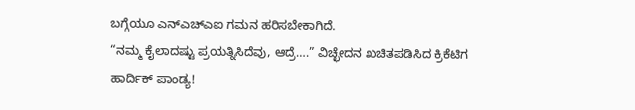ಬಗ್ಗೆಯೂ ಎನ್ಎಚ್ಎಐ ಗಮನ ಹರಿಸಬೇಕಾಗಿದೆ.
“ನಮ್ಮ ಕೈಲಾದಷ್ಟು ಪ್ರಯತ್ನಿಸಿದೆವು, ಆದ್ರೆ….” ವಿಚ್ಛೇದನ ಖಚಿತಪಡಿಸಿದ ಕ್ರಿಕೆಟಿಗ ಹಾರ್ದಿಕ್ ಪಾಂಡ್ಯ!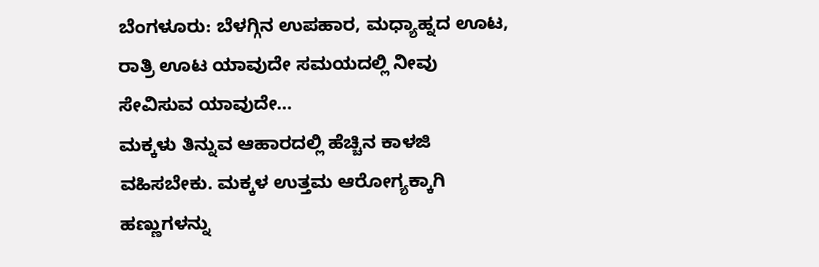ಬೆಂಗಳೂರು: ಬೆಳಗ್ಗಿನ ಉಪಹಾರ, ಮಧ್ಯಾಹ್ನದ ಊಟ, ರಾತ್ರಿ ಊಟ ಯಾವುದೇ ಸಮಯದಲ್ಲಿ ನೀವು ಸೇವಿಸುವ ಯಾವುದೇ…
ಮಕ್ಕಳು ತಿನ್ನುವ ಆಹಾರದಲ್ಲಿ ಹೆಚ್ಚಿನ ಕಾಳಜಿ ವಹಿಸಬೇಕು. ಮಕ್ಕಳ ಉತ್ತಮ ಆರೋಗ್ಯಕ್ಕಾಗಿ ಹಣ್ಣುಗಳನ್ನು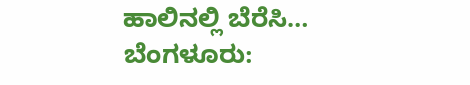ಹಾಲಿನಲ್ಲಿ ಬೆರೆಸಿ…
ಬೆಂಗಳೂರು: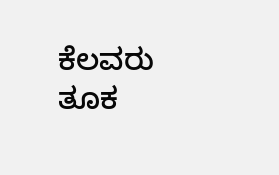ಕೆಲವರು ತೂಕ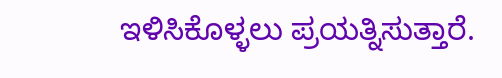ಇಳಿಸಿಕೊಳ್ಳಲು ಪ್ರಯತ್ನಿಸುತ್ತಾರೆ.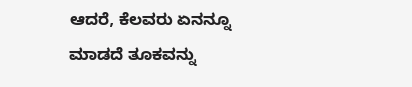ಆದರೆ, ಕೆಲವರು ಏನನ್ನೂ ಮಾಡದೆ ತೂಕವನ್ನು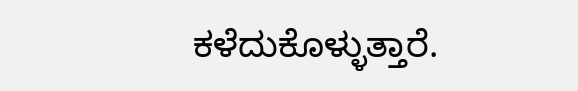ಕಳೆದುಕೊಳ್ಳುತ್ತಾರೆ.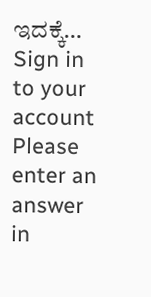ಇದಕ್ಕೆ…
Sign in to your account
Please enter an answer in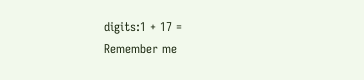digits:1 + 17 =
Remember me